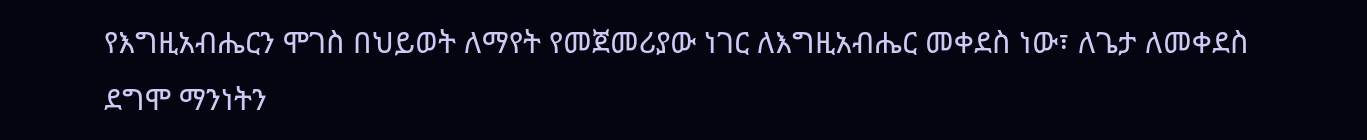የእግዚአብሔርን ሞገስ በህይወት ለማየት የመጀመሪያው ነገር ለእግዚአብሔር መቀደስ ነው፣ ለጌታ ለመቀደስ ደግሞ ማንነትን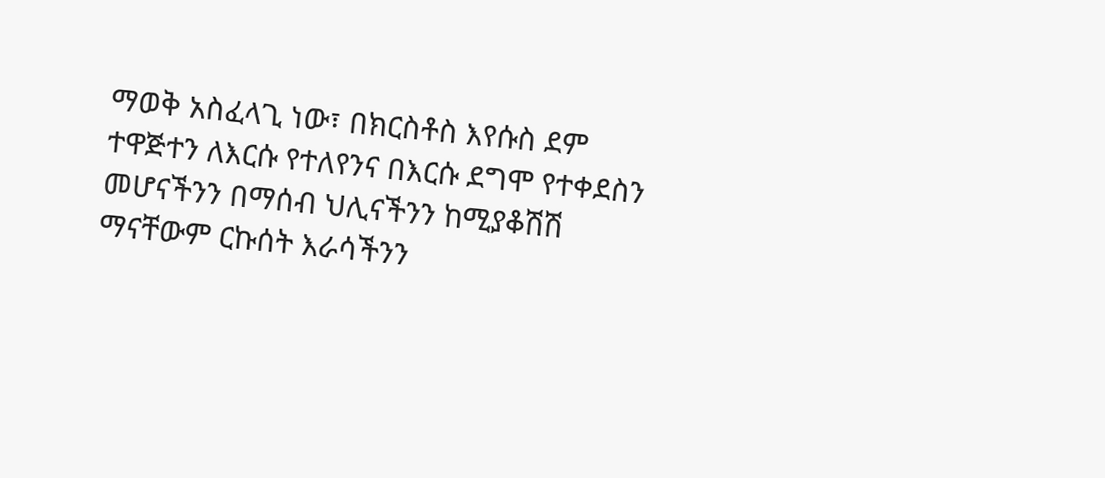ማወቅ አስፈላጊ ነው፣ በክርስቶስ እየሱስ ደም ተዋጅተን ለእርሱ የተለየንና በእርሱ ደግሞ የተቀደስን መሆናችንን በማሰብ ህሊናችንን ከሚያቆሽሽ ማናቸውም ርኩሰት እራሳችንን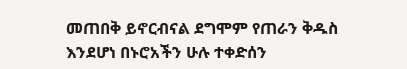መጠበቅ ይኖርብናል ደግሞም የጠራን ቅዱስ እንደሆነ በኑሮአችን ሁሉ ተቀድሰን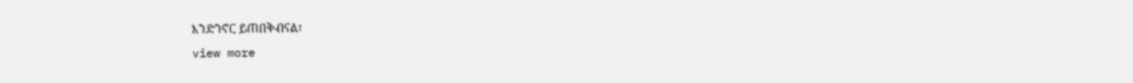እንድንኖር ይጠበቅብናል፣
view more